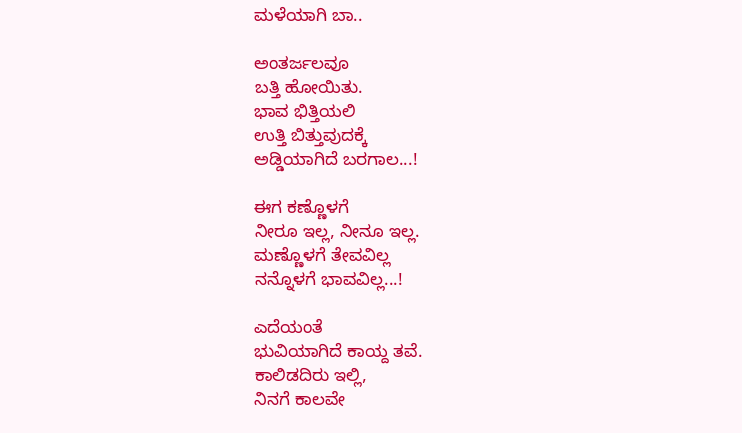ಮಳೆಯಾಗಿ ಬಾ..

ಅಂತರ್ಜಲವೂ
ಬತ್ತಿ ಹೋಯಿತು.
ಭಾವ ಭಿತ್ತಿಯಲಿ
ಉತ್ತಿ ಬಿತ್ತುವುದಕ್ಕೆ
ಅಡ್ಡಿಯಾಗಿದೆ ಬರಗಾಲ...!

ಈಗ ಕಣ್ಣೊಳಗೆ
ನೀರೂ ಇಲ್ಲ, ನೀನೂ ಇಲ್ಲ.
ಮಣ್ಣೊಳಗೆ ತೇವವಿಲ್ಲ
ನನ್ನೊಳಗೆ ಭಾವವಿಲ್ಲ...!

ಎದೆಯಂತೆ
ಭುವಿಯಾಗಿದೆ ಕಾಯ್ದ ತವೆ.
ಕಾಲಿಡದಿರು ಇಲ್ಲಿ,
ನಿನಗೆ ಕಾಲವೇ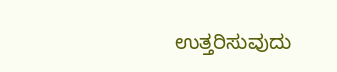ಉತ್ತರಿಸುವುದು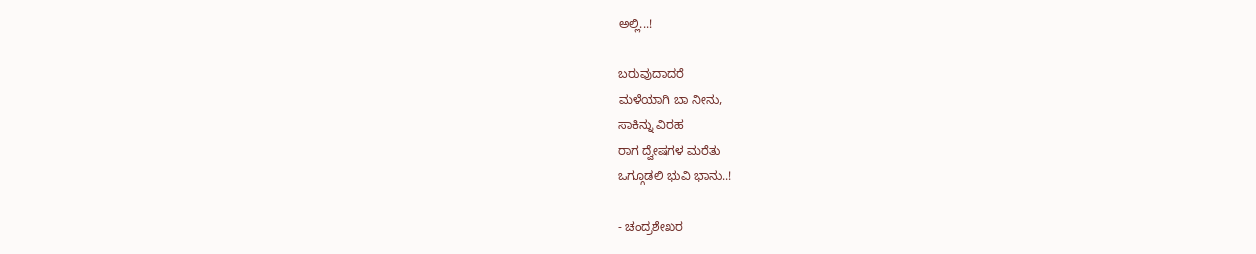ಅಲ್ಲಿ...!

ಬರುವುದಾದರೆ
ಮಳೆಯಾಗಿ ಬಾ ನೀನು,
ಸಾಕಿನ್ನು ವಿರಹ
ರಾಗ ದ್ವೇಷಗಳ ಮರೆತು
ಒಗ್ಗೂಡಲಿ ಭುವಿ ಭಾನು..!

- ಚಂದ್ರಶೇಖರ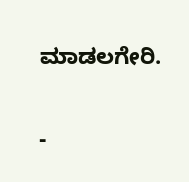ಮಾಡಲಗೇರಿ.

-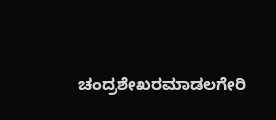ಚಂದ್ರಶೇಖರಮಾಡಲಗೇರಿ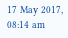17 May 2017, 08:14 am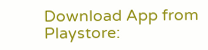Download App from Playstore: